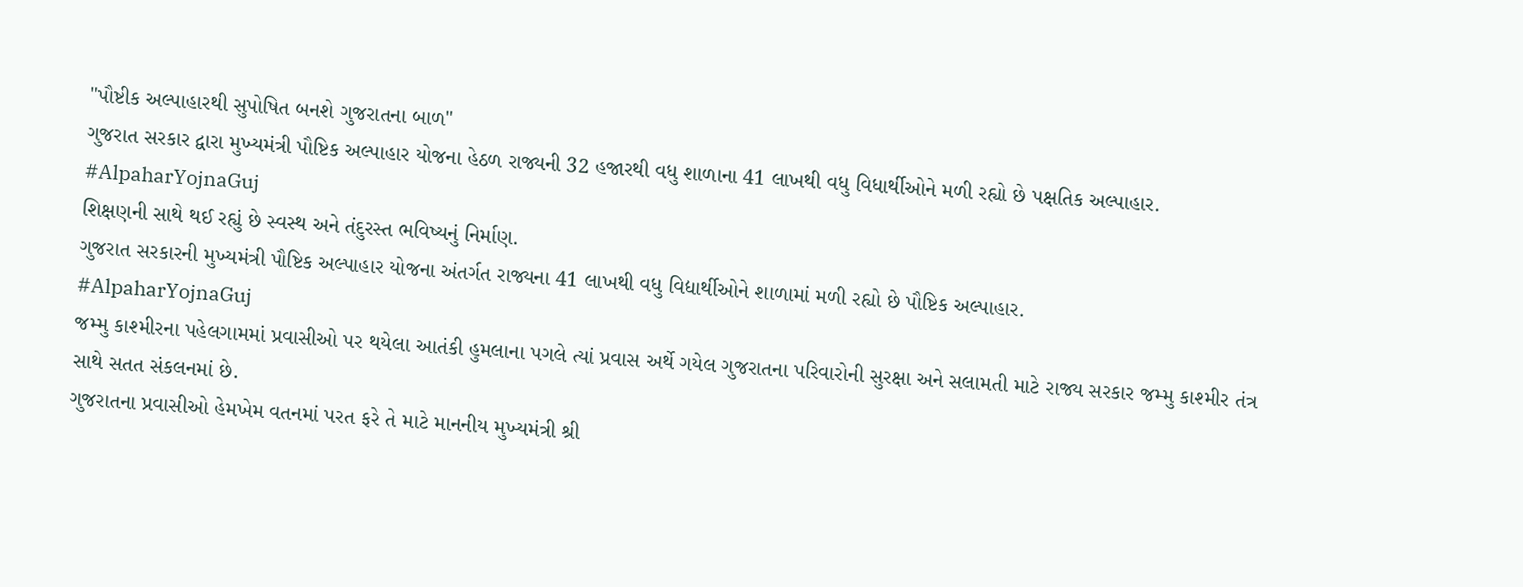"પૌષ્ટીક અલ્પાહારથી સુપોષિત બનશે ગુજરાતના બાળ"
ગુજરાત સરકાર દ્વારા મુખ્યમંત્રી પૌષ્ટિક અલ્પાહાર યોજના હેઠળ રાજ્યની 32 હજારથી વધુ શાળાના 41 લાખથી વધુ વિધાર્થીઓને મળી રહ્યો છે પક્ષતિક અલ્પાહાર.
#AlpaharYojnaGuj
શિક્ષણની સાથે થઈ રહ્યું છે સ્વસ્થ અને તંદુરસ્ત ભવિષ્યનું નિર્માણ.
ગુજરાત સરકારની મુખ્યમંત્રી પૌષ્ટિક અલ્પાહાર યોજના અંતર્ગત રાજ્યના 41 લાખથી વધુ વિદ્યાર્થીઓને શાળામાં મળી રહ્યો છે પૌષ્ટિક અલ્પાહાર.
#AlpaharYojnaGuj
જમ્મુ કાશ્મીરના પહેલગામમાં પ્રવાસીઓ પર થયેલા આતંકી હુમલાના પગલે ત્યાં પ્રવાસ અર્થે ગયેલ ગુજરાતના પરિવારોની સુરક્ષા અને સલામતી માટે રાજ્ય સરકાર જમ્મુ કાશ્મીર તંત્ર સાથે સતત સંકલનમાં છે.
ગુજરાતના પ્રવાસીઓ હેમખેમ વતનમાં પરત ફરે તે માટે માનનીય મુખ્યમંત્રી શ્રી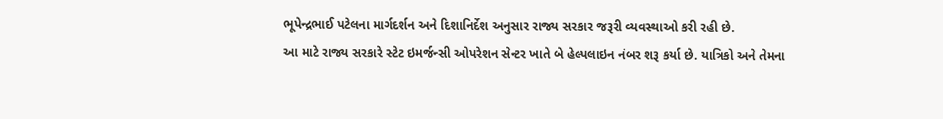ભૂપેન્દ્રભાઈ પટેલના માર્ગદર્શન અને દિશાનિર્દેશ અનુસાર રાજ્ય સરકાર જરૂરી વ્યવસ્થાઓ કરી રહી છે.
આ માટે રાજ્ય સરકારે સ્ટેટ ઇમર્જન્સી ઓપરેશન સેન્ટર ખાતે બે હેલ્પલાઇન નંબર શરૂ કર્યા છે. યાત્રિકો અને તેમના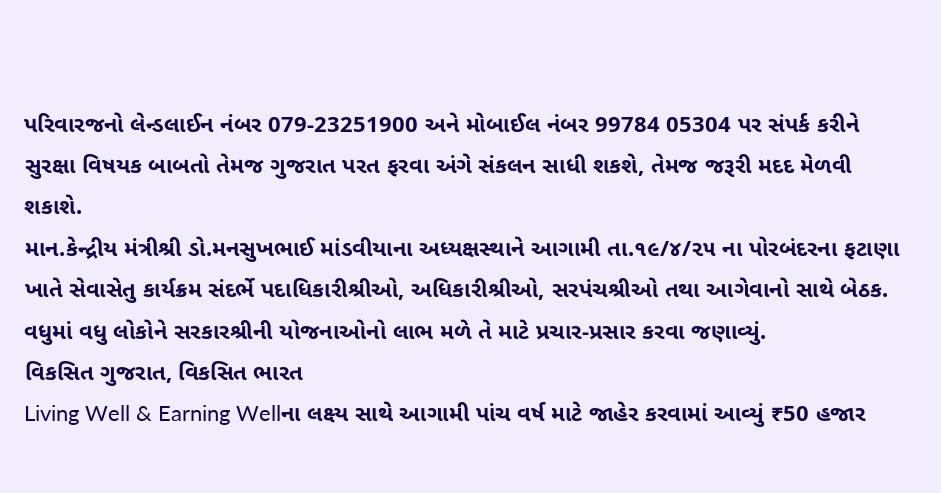પરિવારજનો લેન્ડલાઈન નંબર 079-23251900 અને મોબાઈલ નંબર 99784 05304 પર સંપર્ક કરીને સુરક્ષા વિષયક બાબતો તેમજ ગુજરાત પરત ફરવા અંગે સંકલન સાધી શકશે, તેમજ જરૂરી મદદ મેળવી શકાશે.
માન.કેન્દ્રીય મંત્રીશ્રી ડો.મનસુખભાઈ માંડવીયાના અધ્યક્ષસ્થાને આગામી તા.૧૯/૪/૨૫ ના પોરબંદરના ફટાણા ખાતે સેવાસેતુ કાર્યક્રમ સંદર્ભે પદાધિકારીશ્રીઓ, અધિકારીશ્રીઓ, સરપંચશ્રીઓ તથા આગેવાનો સાથે બેઠક. વધુમાં વધુ લોકોને સરકારશ્રીની યોજનાઓનો લાભ મળે તે માટે પ્રચાર-પ્રસાર કરવા જણાવ્યું.
વિકસિત ગુજરાત, વિકસિત ભારત
Living Well & Earning Wellના લક્ષ્ય સાથે આગામી પાંચ વર્ષ માટે જાહેર કરવામાં આવ્યું ₹50 હજાર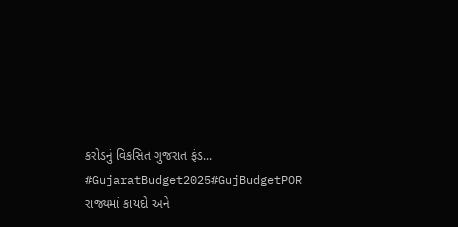કરોડનું વિકસિત ગુજરાત ફંડ...
#GujaratBudget2025#GujBudgetPOR
રાજ્યમાં કાયદો અને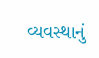વ્યવસ્થાનું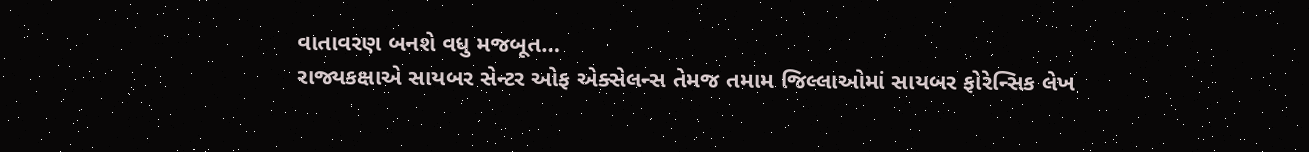વાતાવરણ બનશે વધુ મજબૂત…
રાજ્યકક્ષાએ સાયબર સેન્ટર ઓફ એક્સેલન્સ તેમજ તમામ જિલ્લાઓમાં સાયબર ફોરેન્સિક લેખ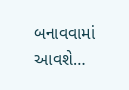બનાવવામાં આવશે…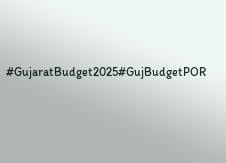#GujaratBudget2025#GujBudgetPOR